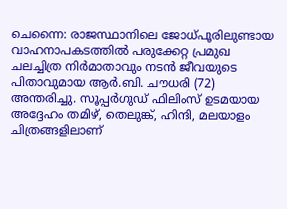ചെന്നൈ: രാജസ്ഥാനിലെ ജോധ്പൂരിലുണ്ടായ വാഹനാപകടത്തിൽ പരുക്കേറ്റ പ്രമുഖ ചലച്ചിത്ര നിർമാതാവും നടൻ ജീവയുടെ പിതാവുമായ ആർ.ബി. ചൗധരി (72) അന്തരിച്ചു. സൂപ്പർഗുഡ് ഫിലിംസ് ഉടമയായ അദ്ദേഹം തമിഴ്, തെലുങ്ക്, ഹിന്ദി, മലയാളം ചിത്രങ്ങളിലാണ്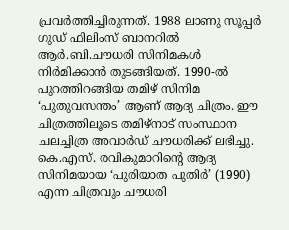പ്രവർത്തിച്ചിരുന്നത്. 1988 ലാണു സൂപ്പർ ഗുഡ് ഫിലിംസ് ബാനറിൽ ആർ.ബി.ചൗധരി സിനിമകൾ നിർമിക്കാൻ തുടങ്ങിയത്. 1990-ൽ പുറത്തിറങ്ങിയ തമിഴ് സിനിമ ‘പുതുവസന്തം’ ആണ് ആദ്യ ചിത്രം. ഈ ചിത്രത്തിലൂടെ തമിഴ്നാട് സംസ്ഥാന ചലച്ചിത്ര അവാർഡ് ചൗധരിക്ക് ലഭിച്ചു. കെ.എസ്. രവികുമാറിന്റെ ആദ്യ സിനിമയായ ‘പുരിയാത പുതിർ’ (1990) എന്ന ചിത്രവും ചൗധരി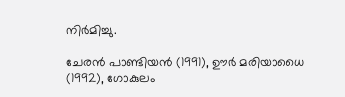നിർമിച്ചു.

ചേരൻ പാണ്ടിയൻ (1991), ഊർ മരിയാധൈ (1992), ഗോകുലം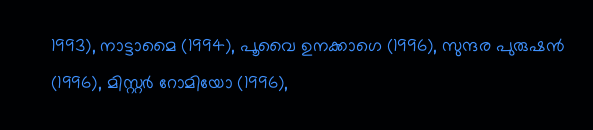1993), നാട്ടാമൈ (1994), പൂവൈ ഉനക്കാഗെ (1996), സുന്ദര പുരുഷൻ (1996), മിസ്റ്റർ റോമിയോ (1996),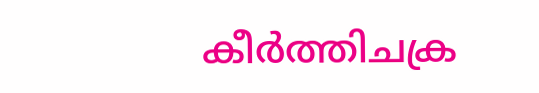കീർത്തിചക്ര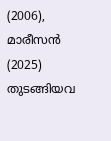(2006), മാരീസൻ (2025) തുടങ്ങിയവ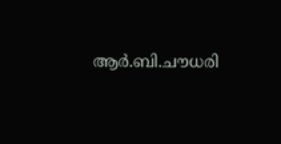ആർ.ബി.ചൗധരി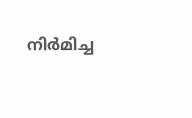നിർമിച്ച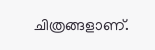ചിത്രങ്ങളാണ്.